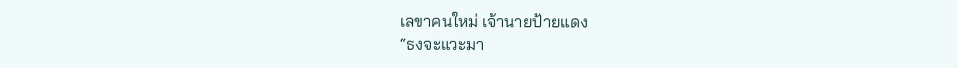เลขาคนใหม่ เจ้านายป้ายแดง
“ธงจะแวะมา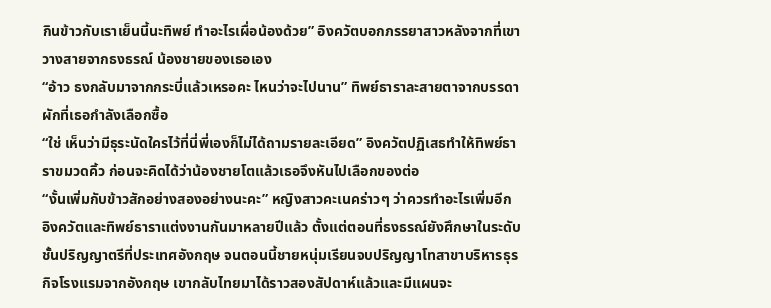กินข้าวกับเราเย็นนี้นะทิพย์ ทำอะไรเผื่อน้องด้วย” อิงควัตบอกภรรยาสาวหลังจากที่เขาวางสายจากธงธรณ์ น้องชายของเธอเอง
“อ้าว ธงกลับมาจากกระบี่แล้วเหรอคะ ไหนว่าจะไปนาน” ทิพย์ธาราละสายตาจากบรรดาผักที่เธอกำลังเลือกซื้อ
“ใช่ เห็นว่ามีธุระนัดใครไว้ที่นี่พี่เองก็ไม่ได้ถามรายละเอียด” อิงควัตปฏิเสธทำให้ทิพย์ธาราขมวดคิ้ว ก่อนจะคิดได้ว่าน้องชายโตแล้วเธอจึงหันไปเลือกของต่อ
“งั้นเพิ่มกับข้าวสักอย่างสองอย่างนะคะ” หญิงสาวคะเนคร่าวๆ ว่าควรทำอะไรเพิ่มอีก
อิงควัตและทิพย์ธาราแต่งงานกันมาหลายปีแล้ว ตั้งแต่ตอนที่ธงธรณ์ยังศึกษาในระดับชั้นปริญญาตรีที่ประเทศอังกฤษ จนตอนนี้ชายหนุ่มเรียนจบปริญญาโทสาขาบริหารธุรกิจโรงแรมจากอังกฤษ เขากลับไทยมาได้ราวสองสัปดาห์แล้วและมีแผนจะ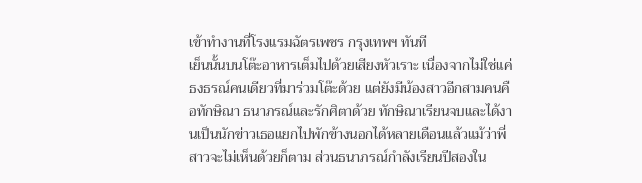เข้าทำงานที่โรงแรมฉัตรเพชร กรุงเทพฯ ทันที
เย็นนั้นบนโต๊ะอาหารเต็มไปด้วยเสียงหัวเราะ เนื่องจากไม่ใช่แค่ธงธรณ์คนเดียวที่มาร่วมโต๊ะด้วย แต่ยังมีน้องสาวอีกสามคนคือทักษิณา ธนาภรณ์และรักศิตาด้วย ทักษิณาเรียนจบและได้งานเป็นนักข่าวเธอแยกไปพักข้างนอกได้หลายเดือนแล้วแม้ว่าพี่สาวจะไม่เห็นด้วยก็ตาม ส่วนธนาภรณ์กำลังเรียนปีสองใน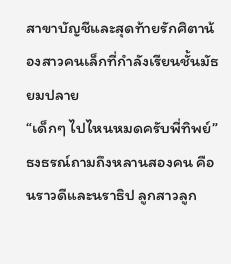สาขาบัญชีและสุดท้ายรักศิตาน้องสาวคนเล็กที่กำลังเรียนชั้นมัธยมปลาย
“เด็กๆ ไปไหนหมดครับพี่ทิพย์” ธงธรณ์ถามถึงหลานสองคน คือนราวดีและนราธิป ลูกสาวลูก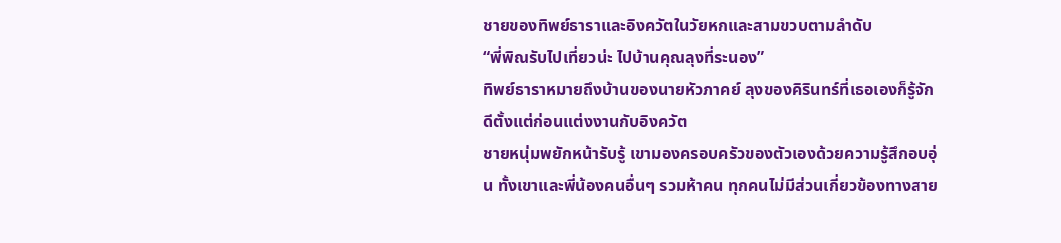ชายของทิพย์ธาราและอิงควัตในวัยหกและสามขวบตามลำดับ
“พี่พิณรับไปเที่ยวน่ะ ไปบ้านคุณลุงที่ระนอง”
ทิพย์ธาราหมายถึงบ้านของนายหัวภาคย์ ลุงของคิรินทร์ที่เธอเองก็รู้จักดีตั้งแต่ก่อนแต่งงานกับอิงควัต
ชายหนุ่มพยักหน้ารับรู้ เขามองครอบครัวของตัวเองด้วยความรู้สึกอบอุ่น ทั้งเขาและพี่น้องคนอื่นๆ รวมห้าคน ทุกคนไม่มีส่วนเกี่ยวข้องทางสาย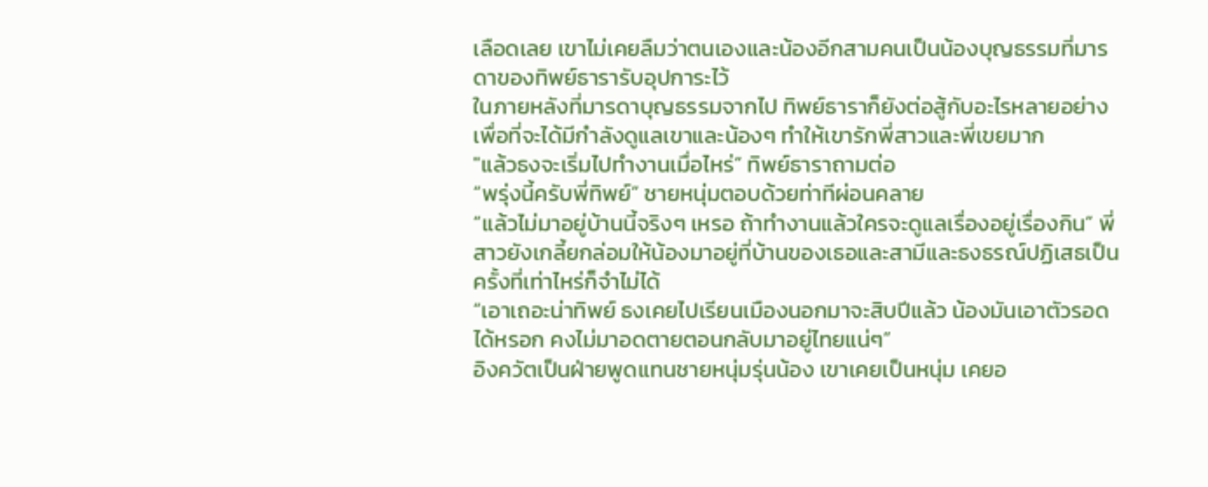เลือดเลย เขาไม่เคยลืมว่าตนเองและน้องอีกสามคนเป็นน้องบุญธรรมที่มารดาของทิพย์ธารารับอุปการะไว้
ในภายหลังที่มารดาบุญธรรมจากไป ทิพย์ธาราก็ยังต่อสู้กับอะไรหลายอย่างเพื่อที่จะได้มีกำลังดูแลเขาและน้องๆ ทำให้เขารักพี่สาวและพี่เขยมาก
"แล้วธงจะเริ่มไปทำงานเมื่อไหร่” ทิพย์ธาราถามต่อ
“พรุ่งนี้ครับพี่ทิพย์” ชายหนุ่มตอบด้วยท่าทีผ่อนคลาย
“แล้วไม่มาอยู่บ้านนี้จริงๆ เหรอ ถ้าทำงานแล้วใครจะดูแลเรื่องอยู่เรื่องกิน” พี่สาวยังเกลี้ยกล่อมให้น้องมาอยู่ที่บ้านของเธอและสามีและธงธรณ์ปฏิเสธเป็นครั้งที่เท่าไหร่ก็จำไม่ได้
“เอาเถอะน่าทิพย์ ธงเคยไปเรียนเมืองนอกมาจะสิบปีแล้ว น้องมันเอาตัวรอดได้หรอก คงไม่มาอดตายตอนกลับมาอยู่ไทยแน่ๆ”
อิงควัตเป็นฝ่ายพูดแทนชายหนุ่มรุ่นน้อง เขาเคยเป็นหนุ่ม เคยอ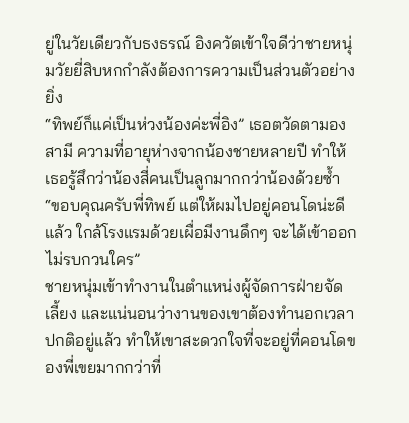ยู่ในวัยเดียวกับธงธรณ์ อิงควัตเข้าใจดีว่าชายหนุ่มวัยยี่สิบหกกำลังต้องการความเป็นส่วนตัวอย่างยิ่ง
“ทิพย์ก็แค่เป็นห่วงน้องค่ะพี่อิง” เธอตวัดตามองสามี ความที่อายุห่างจากน้องชายหลายปี ทำให้เธอรู้สึกว่าน้องสี่คนเป็นลูกมากกว่าน้องด้วยซ้ำ
“ขอบคุณครับพี่ทิพย์ แต่ให้ผมไปอยู่คอนโดน่ะดีแล้ว ใกล้โรงแรมด้วยเผื่อมีงานดึกๆ จะได้เข้าออกไม่รบกวนใคร”
ชายหนุ่มเข้าทำงานในตำแหน่งผู้จัดการฝ่ายจัดเลี้ยง และแน่นอนว่างานของเขาต้องทำนอกเวลาปกติอยู่แล้ว ทำให้เขาสะดวกใจที่จะอยู่ที่คอนโดของพี่เขยมากกว่าที่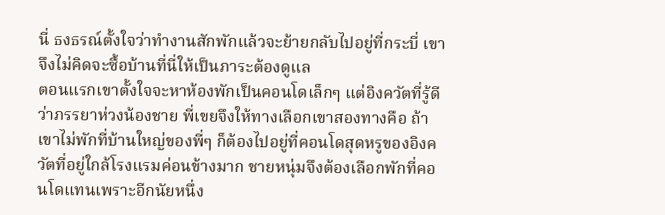นี่ ธงธรณ์ตั้งใจว่าทำงานสักพักแล้วจะย้ายกลับไปอยู่ที่กระบี่ เขาจึงไม่คิดจะซื้อบ้านที่นี่ให้เป็นภาระต้องดูแล
ตอนแรกเขาตั้งใจจะหาห้องพักเป็นคอนโดเล็กๆ แต่อิงควัตที่รู้ดีว่าภรรยาห่วงน้องชาย พี่เขยจึงให้ทางเลือกเขาสองทางคือ ถ้าเขาไม่พักที่บ้านใหญ่ของพี่ๆ ก็ต้องไปอยู่ที่คอนโดสุดหรูของอิงควัตที่อยู่ใกล้โรงแรมค่อนข้างมาก ชายหนุ่มจึงต้องเลือกพักที่คอนโดแทนเพราะอีกนัยหนึ่ง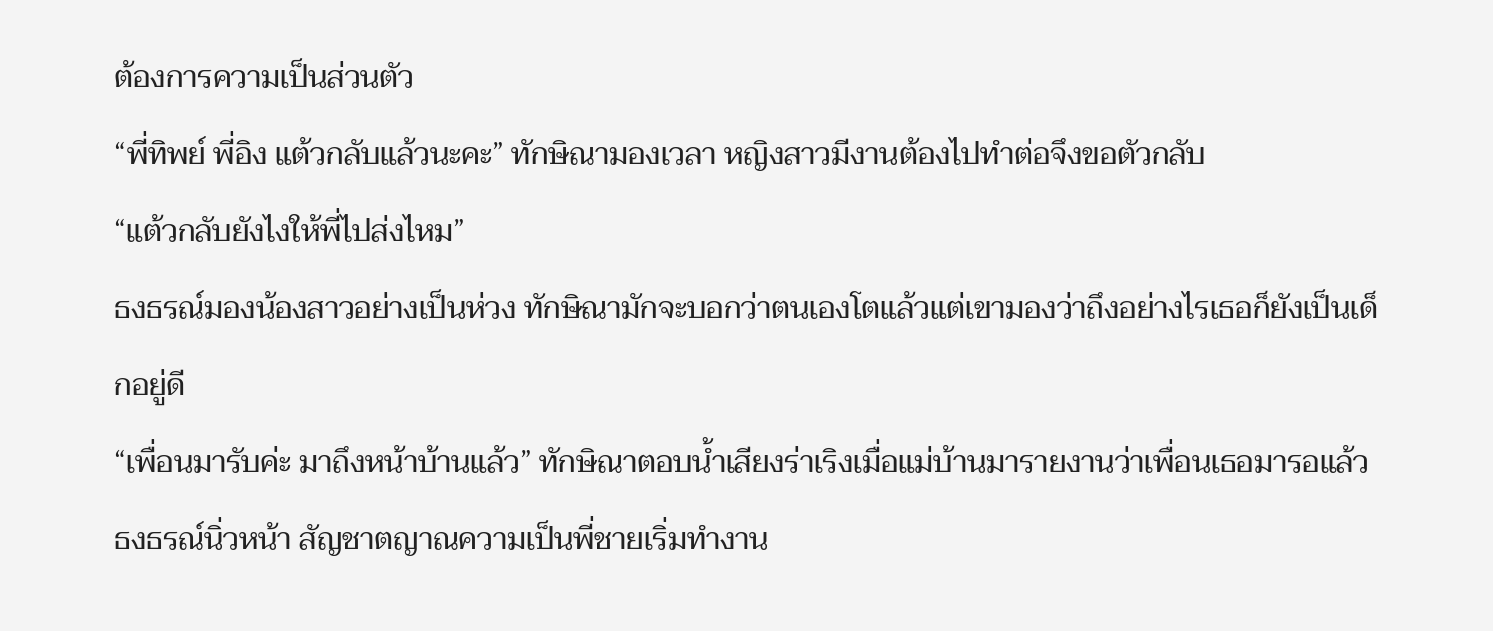ต้องการความเป็นส่วนตัว
“พี่ทิพย์ พี่อิง แต้วกลับแล้วนะคะ” ทักษิณามองเวลา หญิงสาวมีงานต้องไปทำต่อจึงขอตัวกลับ
“แต้วกลับยังไงให้พี่ไปส่งไหม”
ธงธรณ์มองน้องสาวอย่างเป็นห่วง ทักษิณามักจะบอกว่าตนเองโตแล้วแต่เขามองว่าถึงอย่างไรเธอก็ยังเป็นเด็กอยู่ดี
“เพื่อนมารับค่ะ มาถึงหน้าบ้านแล้ว” ทักษิณาตอบน้ำเสียงร่าเริงเมื่อแม่บ้านมารายงานว่าเพื่อนเธอมารอแล้ว
ธงธรณ์นิ่วหน้า สัญชาตญาณความเป็นพี่ชายเริ่มทำงาน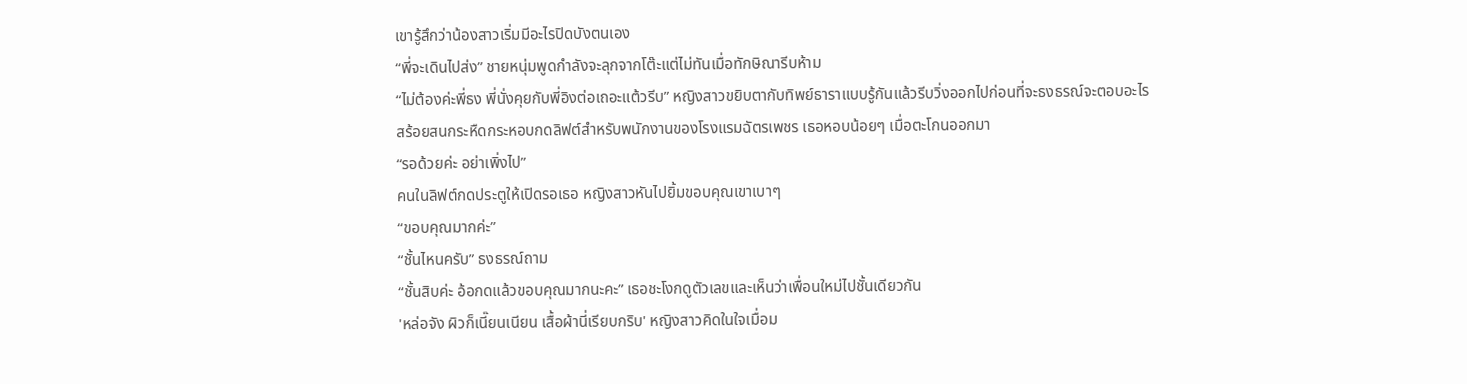เขารู้สึกว่าน้องสาวเริ่มมีอะไรปิดบังตนเอง
“พี่จะเดินไปส่ง” ชายหนุ่มพูดกำลังจะลุกจากโต๊ะแต่ไม่ทันเมื่อทักษิณารีบห้าม
“ไม่ต้องค่ะพี่ธง พี่นั่งคุยกับพี่อิงต่อเถอะแต้วรีบ” หญิงสาวขยิบตากับทิพย์ธาราแบบรู้กันแล้วรีบวิ่งออกไปก่อนที่จะธงธรณ์จะตอบอะไร
สร้อยสนกระหืดกระหอบกดลิฟต์สำหรับพนักงานของโรงแรมฉัตรเพชร เธอหอบน้อยๆ เมื่อตะโกนออกมา
“รอด้วยค่ะ อย่าเพิ่งไป”
คนในลิฟต์กดประตูให้เปิดรอเธอ หญิงสาวหันไปยิ้มขอบคุณเขาเบาๆ
“ขอบคุณมากค่ะ”
“ชั้นไหนครับ” ธงธรณ์ถาม
“ชั้นสิบค่ะ อ้อกดแล้วขอบคุณมากนะคะ” เธอชะโงกดูตัวเลขและเห็นว่าเพื่อนใหม่ไปชั้นเดียวกัน
'หล่อจัง ผิวก็เนี๊ยนเนียน เสื้อผ้านี่เรียบกริบ' หญิงสาวคิดในใจเมื่อม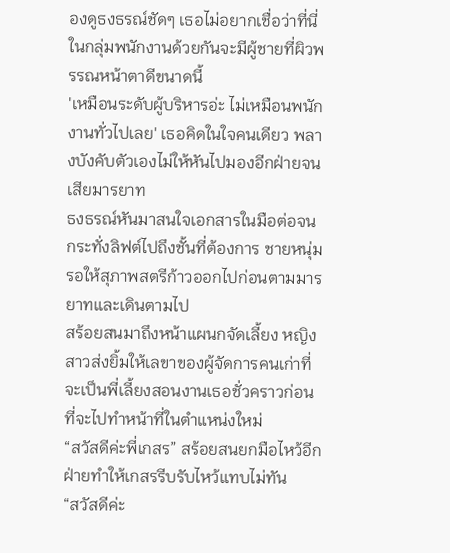องดูธงธรณ์ชัดๆ เธอไม่อยากเชื่อว่าที่นี่ในกลุ่มพนักงานด้วยกันจะมีผู้ชายที่ผิวพรรณหน้าตาดีขนาดนี้
'เหมือนระดับผู้บริหารอ่ะ ไม่เหมือนพนักงานทั่วไปเลย' เธอคิดในใจคนเดียว พลางบังคับตัวเองไม่ให้หันไปมองอีกฝ่ายจนเสียมารยาท
ธงธรณ์หันมาสนใจเอกสารในมือต่อจนกระทั่งลิฟต์ไปถึงชั้นที่ต้องการ ชายหนุ่มรอให้สุภาพสตรีก้าวออกไปก่อนตามมารยาทและเดินตามไป
สร้อยสนมาถึงหน้าแผนกจัดเลี้ยง หญิงสาวส่งยิ้มให้เลขาของผู้จัดการคนเก่าที่จะเป็นพี่เลี้ยงสอนงานเธอชั่วคราวก่อนที่จะไปทำหน้าที่ในตำแหน่งใหม่
“สวัสดีค่ะพี่เกสร” สร้อยสนยกมือไหว้อีกฝ่ายทำให้เกสรรีบรับไหว้แทบไม่ทัน
“สวัสดีค่ะ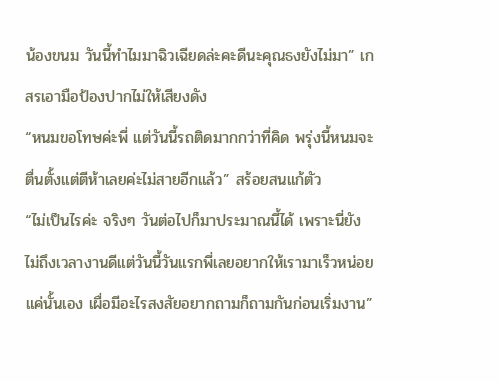น้องขนม วันนี้ทำไมมาฉิวเฉียดล่ะคะดีนะคุณธงยังไม่มา” เกสรเอามือป้องปากไม่ให้เสียงดัง
“หนมขอโทษค่ะพี่ แต่วันนี้รถติดมากกว่าที่คิด พรุ่งนี้หนมจะตื่นตั้งแต่ตีห้าเลยค่ะไม่สายอีกแล้ว” สร้อยสนแก้ตัว
“ไม่เป็นไรค่ะ จริงๆ วันต่อไปก็มาประมาณนี้ได้ เพราะนี่ยังไม่ถึงเวลางานดีแต่วันนี้วันแรกพี่เลยอยากให้เรามาเร็วหน่อยแค่นั้นเอง เผื่อมีอะไรสงสัยอยากถามก็ถามกันก่อนเริ่มงาน”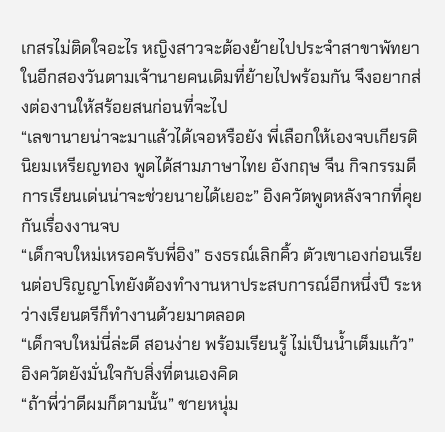เกสรไม่ติดใจอะไร หญิงสาวจะต้องย้ายไปประจำสาขาพัทยาในอีกสองวันตามเจ้านายคนเดิมที่ย้ายไปพร้อมกัน จึงอยากส่งต่องานให้สร้อยสนก่อนที่จะไป
“เลขานายน่าจะมาแล้วได้เจอหรือยัง พี่เลือกให้เองจบเกียรตินิยมเหรียญทอง พูดได้สามภาษาไทย อังกฤษ จีน กิจกรรมดีการเรียนเด่นน่าจะช่วยนายได้เยอะ” อิงควัตพูดหลังจากที่คุยกันเรื่องงานจบ
“เด็กจบใหม่เหรอครับพี่อิง” ธงธรณ์เลิกคิ้ว ตัวเขาเองก่อนเรียนต่อปริญญาโทยังต้องทำงานหาประสบการณ์อีกหนึ่งปี ระหว่างเรียนตรีก็ทำงานด้วยมาตลอด
“เด็กจบใหม่นี่ล่ะดี สอนง่าย พร้อมเรียนรู้ ไม่เป็นน้ำเต็มแก้ว” อิงควัตยังมั่นใจกับสิ่งที่ตนเองคิด
“ถ้าพี่ว่าดีผมก็ตามนั้น” ชายหนุ่ม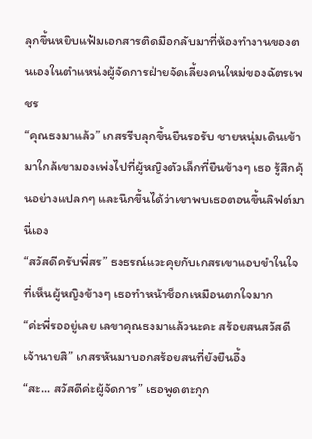ลุกขึ้นหยิบแฟ้มเอกสารติดมือกลับมาที่ห้องทำงานของตนเองในตำแหน่งผู้จัดการฝ่ายจัดเลี้ยงคนใหม่ของฉัตรเพชร
“คุณธงมาแล้ว” เกสรรีบลุกขึ้นยืนรอรับ ชายหนุ่มเดินเข้ามาใกล้เขามองเพ่งไปที่ผู้หญิงตัวเล็กที่ยืนข้างๆ เธอ รู้สึกคุ้นอย่างแปลกๆ และนึกขึ้นได้ว่าเขาพบเธอตอนขึ้นลิฟต์มานี่เอง
“สวัสดีครับพี่สร” ธงธรณ์แวะคุยกับเกสรเขาแอบขำในใจที่เห็นผู้หญิงข้างๆ เธอทำหน้าช็อกเหมือนตกใจมาก
“ค่ะพี่รออยู่เลย เลขาคุณธงมาแล้วนะคะ สร้อยสนสวัสดีเจ้านายสิ” เกสรหันมาบอกสร้อยสนที่ยังยืนอึ้ง
“สะ... สวัสดีค่ะผู้จัดการ” เธอพูดตะกุก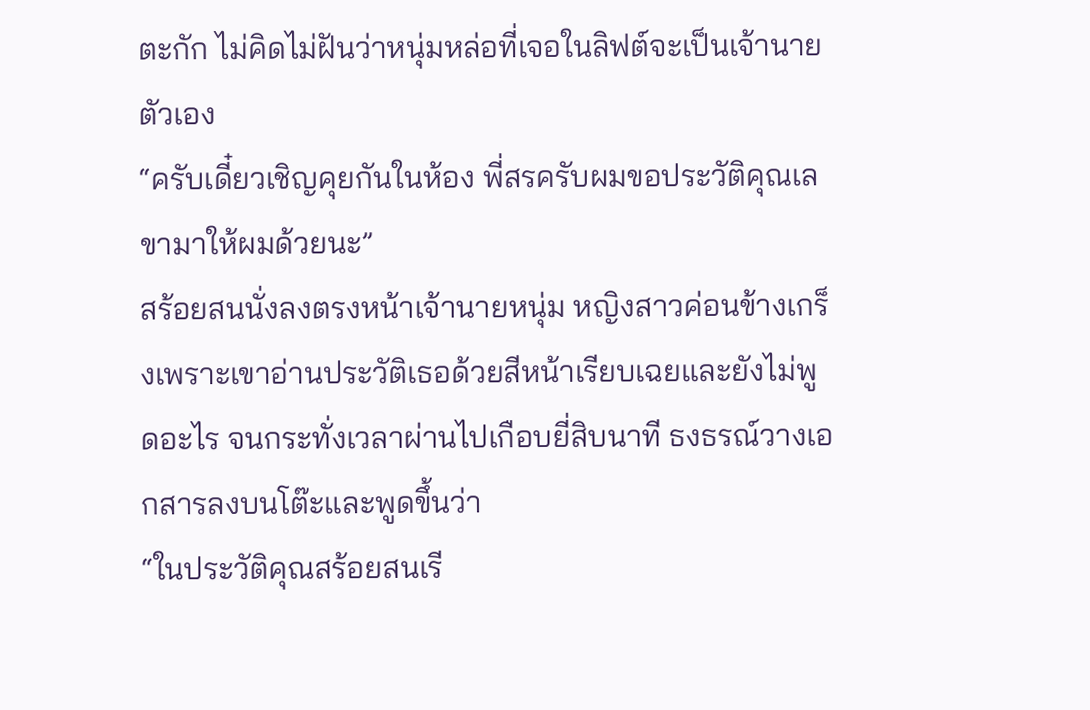ตะกัก ไม่คิดไม่ฝันว่าหนุ่มหล่อที่เจอในลิฟต์จะเป็นเจ้านายตัวเอง
“ครับเดี๋ยวเชิญคุยกันในห้อง พี่สรครับผมขอประวัติคุณเลขามาให้ผมด้วยนะ”
สร้อยสนนั่งลงตรงหน้าเจ้านายหนุ่ม หญิงสาวค่อนข้างเกร็งเพราะเขาอ่านประวัติเธอด้วยสีหน้าเรียบเฉยและยังไม่พูดอะไร จนกระทั่งเวลาผ่านไปเกือบยี่สิบนาที ธงธรณ์วางเอกสารลงบนโต๊ะและพูดขึ้นว่า
“ในประวัติคุณสร้อยสนเรี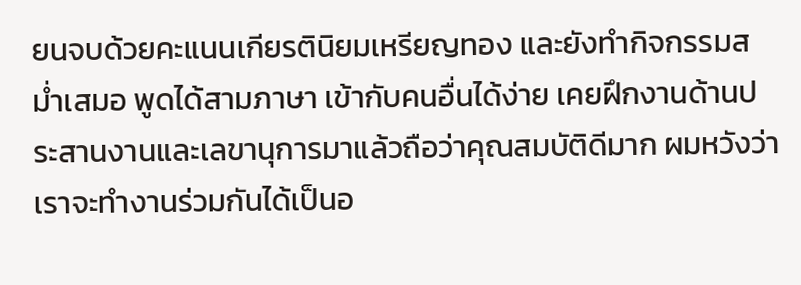ยนจบด้วยคะแนนเกียรตินิยมเหรียญทอง และยังทำกิจกรรมสม่ำเสมอ พูดได้สามภาษา เข้ากับคนอื่นได้ง่าย เคยฝึกงานด้านประสานงานและเลขานุการมาแล้วถือว่าคุณสมบัติดีมาก ผมหวังว่าเราจะทำงานร่วมกันได้เป็นอ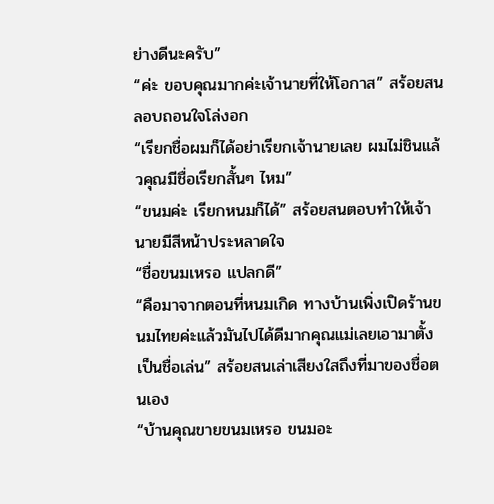ย่างดีนะครับ”
“ค่ะ ขอบคุณมากค่ะเจ้านายที่ให้โอกาส” สร้อยสนลอบถอนใจโล่งอก
“เรียกชื่อผมก็ได้อย่าเรียกเจ้านายเลย ผมไม่ชินแล้วคุณมีชื่อเรียกสั้นๆ ไหม”
“ขนมค่ะ เรียกหนมก็ได้” สร้อยสนตอบทำให้เจ้านายมีสีหน้าประหลาดใจ
“ชื่อขนมเหรอ แปลกดี”
“คือมาจากตอนที่หนมเกิด ทางบ้านเพิ่งเปิดร้านขนมไทยค่ะแล้วมันไปได้ดีมากคุณแม่เลยเอามาตั้งเป็นชื่อเล่น” สร้อยสนเล่าเสียงใสถึงที่มาของชื่อตนเอง
“บ้านคุณขายขนมเหรอ ขนมอะ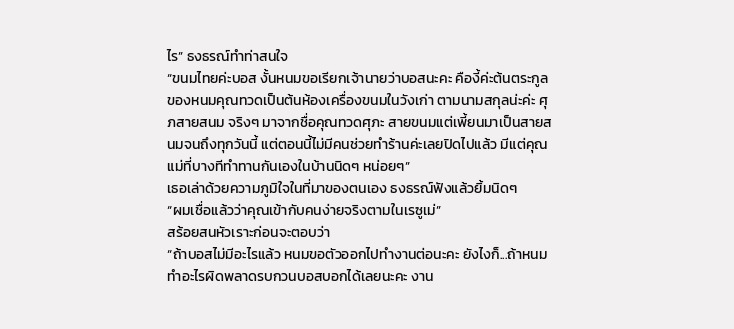ไร” ธงธรณ์ทำท่าสนใจ
“ขนมไทยค่ะบอส งั้นหนมขอเรียกเจ้านายว่าบอสนะคะ คืองี้ค่ะต้นตระกูลของหนมคุณทวดเป็นต้นห้องเครื่องขนมในวังเก่า ตามนามสกุลน่ะค่ะ ศุภสายสนม จริงๆ มาจากชื่อคุณทวดศุภะ สายขนมแต่เพี้ยนมาเป็นสายสนมจนถึงทุกวันนี้ แต่ตอนนี้ไม่มีคนช่วยทำร้านค่ะเลยปิดไปแล้ว มีแต่คุณแม่ที่บางทีทำทานกันเองในบ้านนิดๆ หน่อยๆ”
เธอเล่าด้วยความภูมิใจในที่มาของตนเอง ธงธรณ์ฟังแล้วยิ้มนิดๆ
“ผมเชื่อแล้วว่าคุณเข้ากับคนง่ายจริงตามในเรซูเม่”
สร้อยสนหัวเราะก่อนจะตอบว่า
“ถ้าบอสไม่มีอะไรแล้ว หนมขอตัวออกไปทำงานต่อนะคะ ยังไงก็...ถ้าหนมทำอะไรผิดพลาดรบกวนบอสบอกได้เลยนะคะ งาน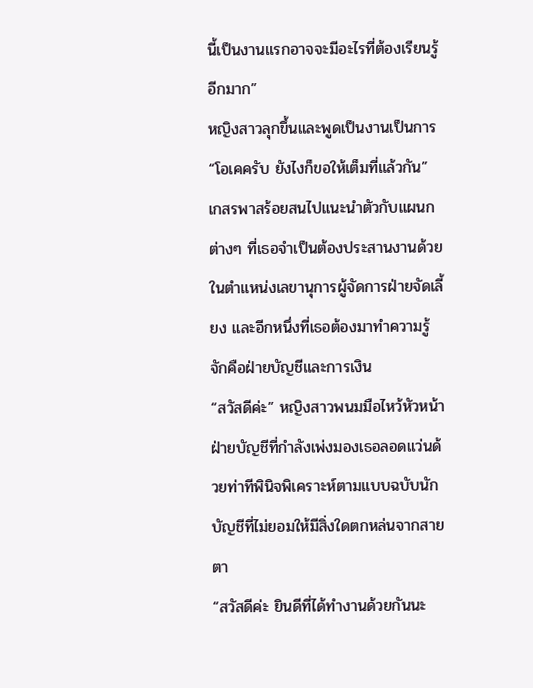นี้เป็นงานแรกอาจจะมีอะไรที่ต้องเรียนรู้อีกมาก”
หญิงสาวลุกขึ้นและพูดเป็นงานเป็นการ
“โอเคครับ ยังไงก็ขอให้เต็มที่แล้วกัน”
เกสรพาสร้อยสนไปแนะนำตัวกับแผนกต่างๆ ที่เธอจำเป็นต้องประสานงานด้วยในตำแหน่งเลขานุการผู้จัดการฝ่ายจัดเลี้ยง และอีกหนึ่งที่เธอต้องมาทำความรู้จักคือฝ่ายบัญชีและการเงิน
“สวัสดีค่ะ” หญิงสาวพนมมือไหว้หัวหน้าฝ่ายบัญชีที่กำลังเพ่งมองเธอลอดแว่นด้วยท่าทีพินิจพิเคราะห์ตามแบบฉบับนักบัญชีที่ไม่ยอมให้มีสิ่งใดตกหล่นจากสายตา
“สวัสดีค่ะ ยินดีที่ได้ทำงานด้วยกันนะ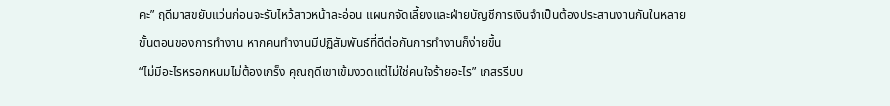คะ” ฤดีมาสขยับแว่นก่อนจะรับไหว้สาวหน้าละอ่อน แผนกจัดเลี้ยงและฝ่ายบัญชีการเงินจำเป็นต้องประสานงานกันในหลายขั้นตอนของการทำงาน หากคนทำงานมีปฏิสัมพันธ์ที่ดีต่อกันการทำงานก็ง่ายขึ้น
“ไม่มีอะไรหรอกหนมไม่ต้องเกร็ง คุณฤดีเขาเข้มงวดแต่ไม่ใช่คนใจร้ายอะไร” เกสรรีบบ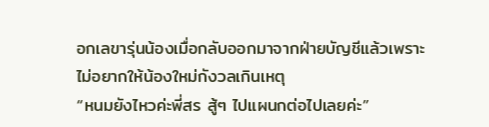อกเลขารุ่นน้องเมื่อกลับออกมาจากฝ่ายบัญชีแล้วเพราะไม่อยากให้น้องใหม่กังวลเกินเหตุ
“หนมยังไหวค่ะพี่สร สู้ๆ ไปแผนกต่อไปเลยค่ะ”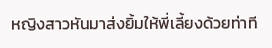หญิงสาวหันมาส่งยิ้มให้พี่เลี้ยงด้วยท่าที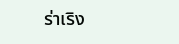ร่าเริง